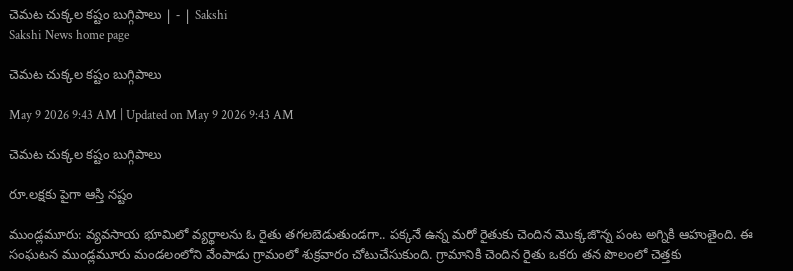చెమట చుక్కల కష్టం బుగ్గిపాలు | - | Sakshi
Sakshi News home page

చెమట చుక్కల కష్టం బుగ్గిపాలు

May 9 2026 9:43 AM | Updated on May 9 2026 9:43 AM

చెమట చుక్కల కష్టం బుగ్గిపాలు

రూ.లక్షకు పైగా ఆస్తి నష్టం

ముండ్లమూరు: వ్యవసాయ భూమిలో వ్యర్థాలను ఓ రైతు తగలబెడుతుండగా.. పక్కనే ఉన్న మరో రైతుకు చెందిన మొక్కజొన్న పంట అగ్నికి ఆహుతైంది. ఈ సంఘటన ముండ్లమూరు మండలంలోని వేంపాడు గ్రామంలో శుక్రవారం చోటుచేసుకుంది. గ్రామానికి చెందిన రైతు ఒకరు తన పొలంలో చెత్తకు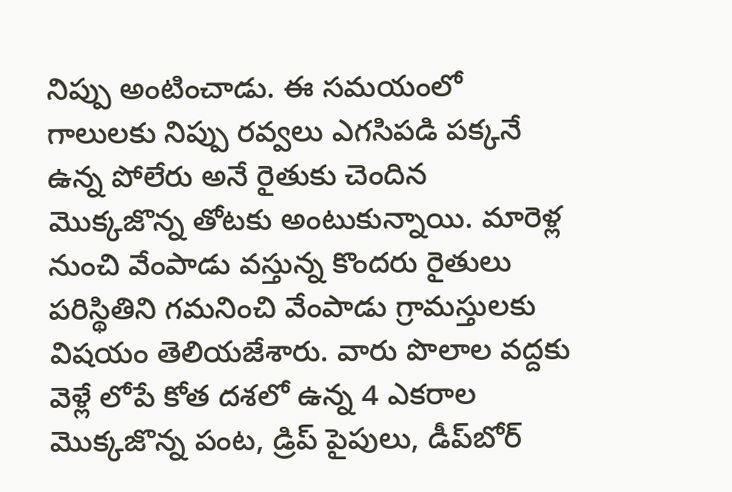నిప్పు అంటించాడు. ఈ సమయంలో గాలులకు నిప్పు రవ్వలు ఎగసిపడి పక్కనే ఉన్న పోలేరు అనే రైతుకు చెందిన మొక్కజొన్న తోటకు అంటుకున్నాయి. మారెళ్ల నుంచి వేంపాడు వస్తున్న కొందరు రైతులు పరిస్థితిని గమనించి వేంపాడు గ్రామస్తులకు విషయం తెలియజేశారు. వారు పొలాల వద్దకు వెళ్లే లోపే కోత దశలో ఉన్న 4 ఎకరాల మొక్కజొన్న పంట, డ్రిప్‌ పైపులు, డీప్‌బోర్‌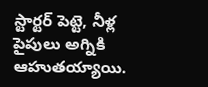స్టార్టర్‌ పెట్టె, నీళ్ల పైపులు అగ్నికి ఆహుతయ్యాయి.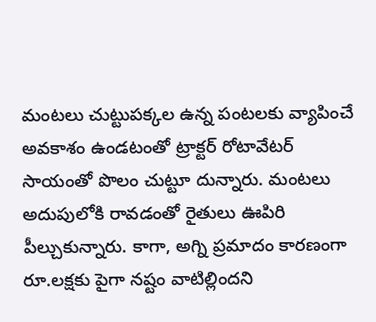మంటలు చుట్టుపక్కల ఉన్న పంటలకు వ్యాపించే అవకాశం ఉండటంతో ట్రాక్టర్‌ రోటావేటర్‌ సాయంతో పొలం చుట్టూ దున్నారు. మంటలు అదుపులోకి రావడంతో రైతులు ఊపిరి పీల్చుకున్నారు. కాగా, అగ్ని ప్రమాదం కారణంగా రూ.లక్షకు పైగా నష్టం వాటిల్లిందని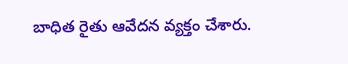బాధిత రైతు ఆవేదన వ్యక్తం చేశారు.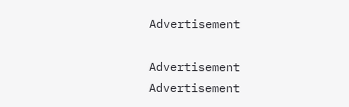Advertisement

Advertisement
Advertisement